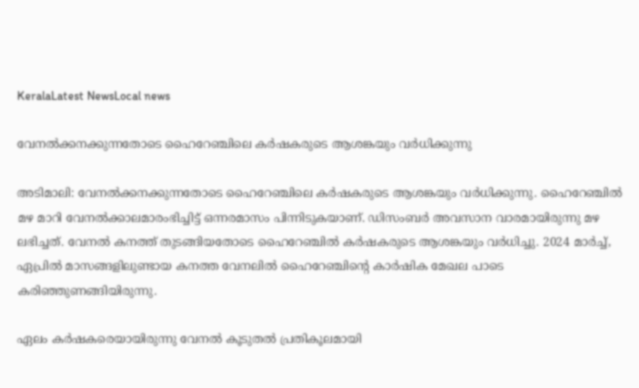KeralaLatest NewsLocal news

വേനല്‍ക്കനക്കുന്നതോടെ ഹൈറേഞ്ചിലെ കര്‍ഷകരുടെ ആശങ്കയും വര്‍ധിക്കുന്നു

അടിമാലി: വേനല്‍ക്കനക്കുന്നതോടെ ഹൈറേഞ്ചിലെ കര്‍ഷകരുടെ ആശങ്കയും വര്‍ധിക്കുന്നു. ഹൈറേഞ്ചില്‍ മഴ മാറി വേനല്‍ക്കാലമാരംഭിച്ചിട്ട് ഒന്നരമാസം പിന്നിടുകയാണ്. ഡിസംബര്‍ അവസാന വാരമായിരുന്നു മഴ ലഭിച്ചത്. വേനല്‍ കനത്ത് തുടങ്ങിയതോടെ ഹൈറേഞ്ചില്‍ കര്‍ഷകരുടെ ആശങ്കയും വര്‍ധിച്ചു. 2024 മാര്‍ച്ച്, ഏപ്രില്‍ മാസങ്ങളിലുണ്ടായ കനത്ത വേനലില്‍ ഹൈറേഞ്ചിന്റെ കാര്‍ഷിക മേഖല പാടെ കരിഞ്ഞുണങ്ങിയിരുന്നു.

ഏലം കര്‍ഷകരെയായിരുന്നു വേനല്‍ കൂടുതല്‍ പ്രതികൂലമായി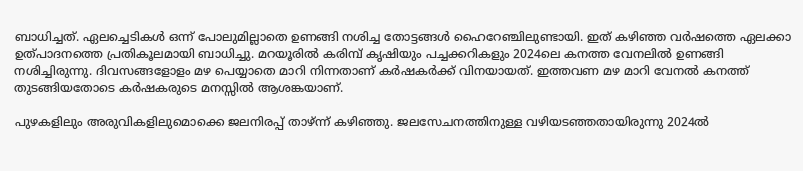ബാധിച്ചത്. ഏലച്ചെടികള്‍ ഒന്ന് പോലുമില്ലാതെ ഉണങ്ങി നശിച്ച തോട്ടങ്ങള്‍ ഹൈറേഞ്ചിലുണ്ടായി. ഇത് കഴിഞ്ഞ വര്‍ഷത്തെ ഏലക്കാ ഉത്പാദനത്തെ പ്രതികൂലമായി ബാധിച്ചു. മറയൂരില്‍ കരിമ്പ് കൃഷിയും പച്ചക്കറികളും 2024ലെ കനത്ത വേനലില്‍ ഉണങ്ങി നശിച്ചിരുന്നു. ദിവസങ്ങളോളം മഴ പെയ്യാതെ മാറി നിന്നതാണ് കര്‍ഷകര്‍ക്ക് വിനയായത്. ഇത്തവണ മഴ മാറി വേനല്‍ കനത്ത് തുടങ്ങിയതോടെ കര്‍ഷകരുടെ മനസ്സില്‍ ആശങ്കയാണ്.

പുഴകളിലും അരുവികളിലുമൊക്കെ ജലനിരപ്പ് താഴ്ന്ന് കഴിഞ്ഞു. ജലസേചനത്തിനുള്ള വഴിയടഞ്ഞതായിരുന്നു 2024ല്‍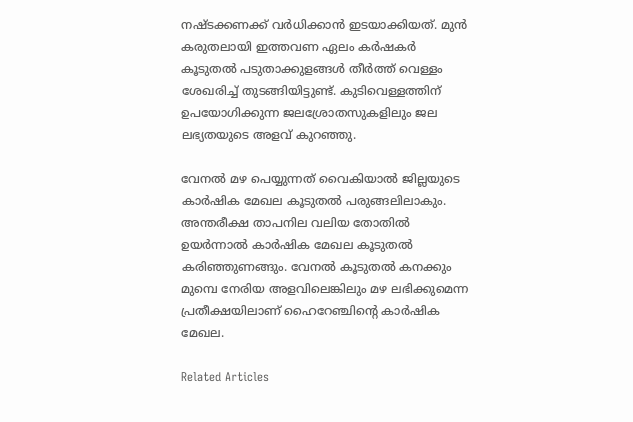നഷ്ടക്കണക്ക് വര്‍ധിക്കാന്‍ ഇടയാക്കിയത്. മുന്‍ കരുതലായി ഇത്തവണ ഏലം കര്‍ഷകര്‍ കൂടുതല്‍ പടുതാക്കുളങ്ങള്‍ തീര്‍ത്ത് വെള്ളം ശേഖരിച്ച് തുടങ്ങിയിട്ടുണ്ട്. കുടിവെള്ളത്തിന് ഉപയോഗിക്കുന്ന ജലശ്രോതസുകളിലും ജല ലഭ്യതയുടെ അളവ് കുറഞ്ഞു.

വേനല്‍ മഴ പെയ്യുന്നത് വൈകിയാല്‍ ജില്ലയുടെ കാര്‍ഷിക മേഖല കൂടുതല്‍ പരുങ്ങലിലാകും. അന്തരീക്ഷ താപനില വലിയ തോതില്‍ ഉയര്‍ന്നാല്‍ കാര്‍ഷിക മേഖല കൂടുതല്‍ കരിഞ്ഞുണങ്ങും. വേനല്‍ കൂടുതല്‍ കനക്കും മുമ്പെ നേരിയ അളവിലെങ്കിലും മഴ ലഭിക്കുമെന്ന പ്രതീക്ഷയിലാണ് ഹൈറേഞ്ചിന്റെ കാര്‍ഷിക മേഖല.

Related Articles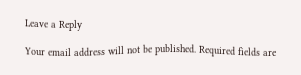Leave a Reply

Your email address will not be published. Required fields are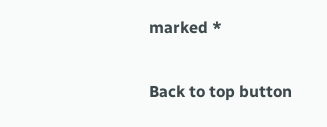marked *

Back to top button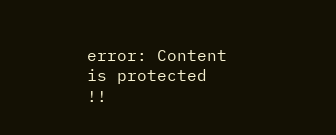error: Content is protected !!